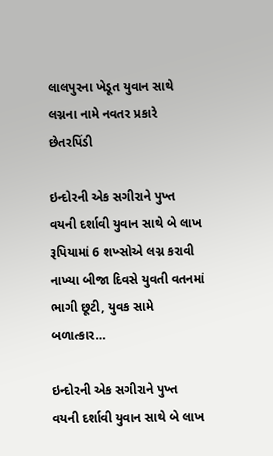લાલપુરના ખેડૂત યુવાન સાથે લગ્નના નામે નવતર પ્રકારે છેતરપિંડી

ઇન્દોરની એક સગીરાને પુખ્ત વયની દર્શાવી યુવાન સાથે બે લાખ રૂપિયામાં 6 શખ્સોએ લગ્ન કરાવી નાખ્યા બીજા દિવસે યુવતી વતનમાં ભાગી છૂટી, યુવક સામે બળાત્કાર…

ઇન્દોરની એક સગીરાને પુખ્ત વયની દર્શાવી યુવાન સાથે બે લાખ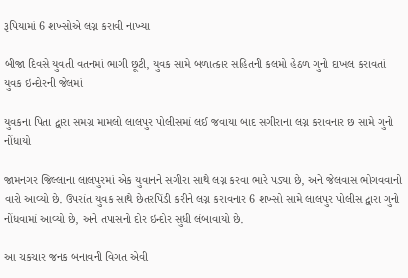રૂપિયામાં 6 શખ્સોએ લગ્ન કરાવી નાખ્યા

બીજા દિવસે યુવતી વતનમાં ભાગી છૂટી, યુવક સામે બળાત્કાર સહિતની કલમો હેઠળ ગુનો દાખલ કરાવતાં યુવક ઇન્દોરની જેલમાં

યુવકના પિતા દ્વારા સમગ્ર મામલો લાલપુર પોલીસમાં લઈ જવાયા બાદ સગીરાના લગ્ન કરાવનાર છ સામે ગુનો નોંધાયો

જામનગર જિલ્લાના લાલપુરમાં એક યુવાનને સગીરા સાથે લગ્ન કરવા ભારે પડ્યા છે, અને જેલવાસ ભોગવવાનો વારો આવ્યો છે. ઉપરાંત યુવક સાથે છેતરપિંડી કરીને લગ્ન કરાવનાર 6 શખ્સો સામે લાલપુર પોલીસ દ્વારા ગુનો નોંધવામાં આવ્યો છે, અને તપાસનો દોર ઇન્દોર સુધી લંબાવાયો છે.

આ ચકચાર જનક બનાવની વિગત એવી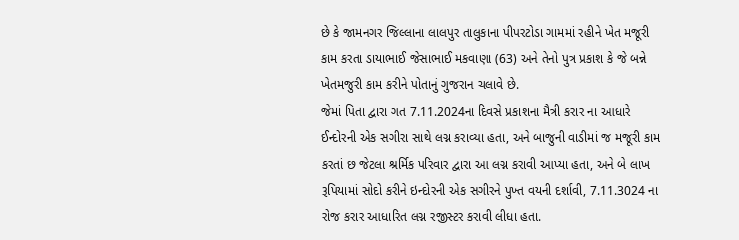છે કે જામનગર જિલ્લાના લાલપુર તાલુકાના પીપરટોડા ગામમાં રહીને ખેત મજૂરી કામ કરતા ડાયાભાઈ જેસાભાઈ મકવાણા (63) અને તેનો પુત્ર પ્રકાશ કે જે બન્ને ખેતમજુરી કામ કરીને પોતાનું ગુજરાન ચલાવે છે.
જેમાં પિતા દ્વારા ગત 7.11.2024ના દિવસે પ્રકાશના મૈત્રી કરાર ના આધારે ઈન્દોરની એક સગીરા સાથે લગ્ન કરાવ્યા હતા, અને બાજુની વાડીમાં જ મજૂરી કામ કરતાં છ જેટલા શ્રર્મિક પરિવાર દ્વારા આ લગ્ન કરાવી આપ્યા હતા, અને બે લાખ રૂપિયામાં સોદો કરીને ઇન્દોરની એક સગીરને પુખ્ત વયની દર્શાવી, 7.11.3024 ના રોજ કરાર આધારિત લગ્ન રજીસ્ટર કરાવી લીધા હતા.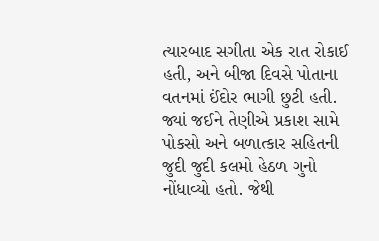ત્યારબાદ સગીતા એક રાત રોકાઈ હતી, અને બીજા દિવસે પોતાના વતનમાં ઈંદોર ભાગી છુટી હતી. જ્યાં જઈને તેણીએ પ્રકાશ સામે પોકસો અને બળાત્કાર સહિતની જુદી જુદી કલમો હેઠળ ગુનો નોંધાવ્યો હતો. જેથી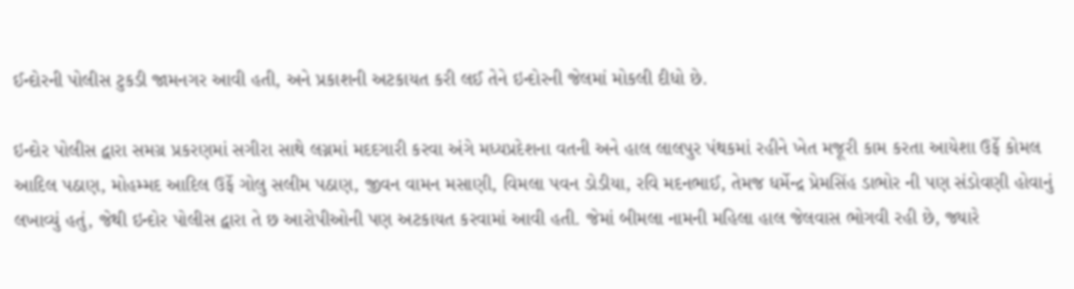ઈન્દોરની પોલીસ ટુકડી જામનગર આવી હતી, અને પ્રકાશની અટકાયત કરી લઈ તેને ઇન્દોરની જેલમાં મોકલી દીધો છે.

ઇન્દોર પોલીસ દ્વારા સમગ્ર પ્રકરણમાં સગીરા સાથે લગ્નમાં મદદગારી કરવા અંગે મધ્યપ્રદેશના વતની અને હાલ લાલપુર પંથકમાં રહીને ખેત મજૂરી કામ કરતા આયેશા ઉર્ફે કોમલ આદિલ પઠાણ, મોહમ્મદ આદિલ ઉર્ફે ગોલુ સલીમ પઠાણ, જીવન વામન મસાણી, વિમલા પવન ડોડીયા, રવિ મદનભાઈ, તેમજ ધર્મેન્દ્ર પ્રેમસિંહ ડાભોર ની પણ સંડોવણી હોવાનું લખાવ્યું હતું, જેથી ઇન્દોર પોલીસ દ્વારા તે છ આરોપીઓની પણ અટકાયત કરવામાં આવી હતી. જેમાં બીમલા નામની મહિલા હાલ જેલવાસ ભોગવી રહી છે, જ્યારે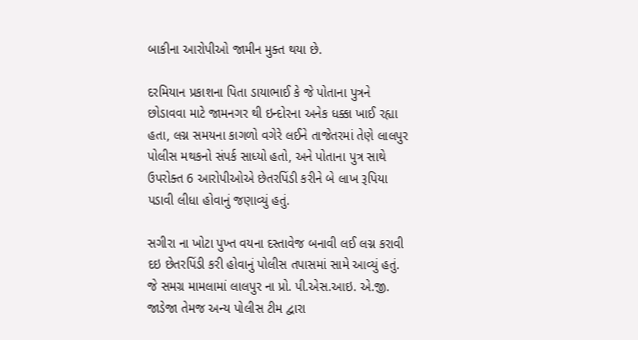બાકીના આરોપીઓ જામીન મુક્ત થયા છે.

દરમિયાન પ્રકાશના પિતા ડાયાભાઈ કે જે પોતાના પુત્રને છોડાવવા માટે જામનગર થી ઇન્દોરના અનેક ધક્કા ખાઈ રહ્યા હતા, લગ્ન સમયના કાગળો વગેરે લઈને તાજેતરમાં તેણે લાલપુર પોલીસ મથકનો સંપર્ક સાધ્યો હતો, અને પોતાના પુત્ર સાથે ઉપરોક્ત 6 આરોપીઓએ છેતરપિંડી કરીને બે લાખ રૂપિયા પડાવી લીધા હોવાનું જણાવ્યું હતું.

સગીરા ના ખોટા પુખ્ત વયના દસ્તાવેજ બનાવી લઈ લગ્ન કરાવી દઇ છેતરપિંડી કરી હોવાનું પોલીસ તપાસમાં સામે આવ્યું હતું. જે સમગ્ર મામલામાં લાલપુર ના પ્રો. પી.એસ.આઇ. એ.જી. જાડેજા તેમજ અન્ય પોલીસ ટીમ દ્વારા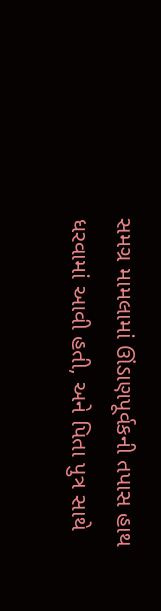સમગ્ર મામલામાં ઊંડાણપૂર્વકની તપાસ હાથ ધરવામાં આવી હતી, અને પિતા પુત્ર સાથે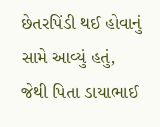છેતરપિંડી થઈ હોવાનું સામે આવ્યું હતું, જેથી પિતા ડાયાભાઈ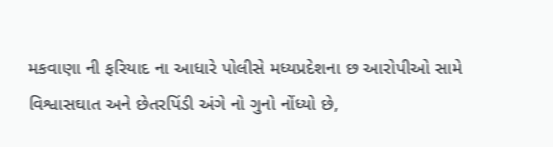મકવાણા ની ફરિયાદ ના આધારે પોલીસે મધ્યપ્રદેશના છ આરોપીઓ સામે વિશ્વાસઘાત અને છેતરપિંડી અંગે નો ગુનો નોંધ્યો છે,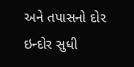અને તપાસનો દોર ઇન્દોર સુધી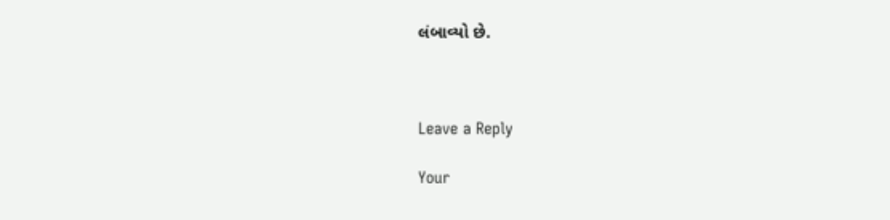લંબાવ્યો છે.



Leave a Reply

Your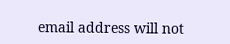email address will not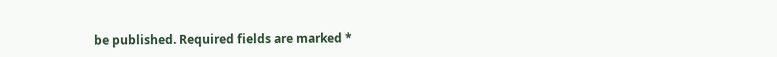be published. Required fields are marked *